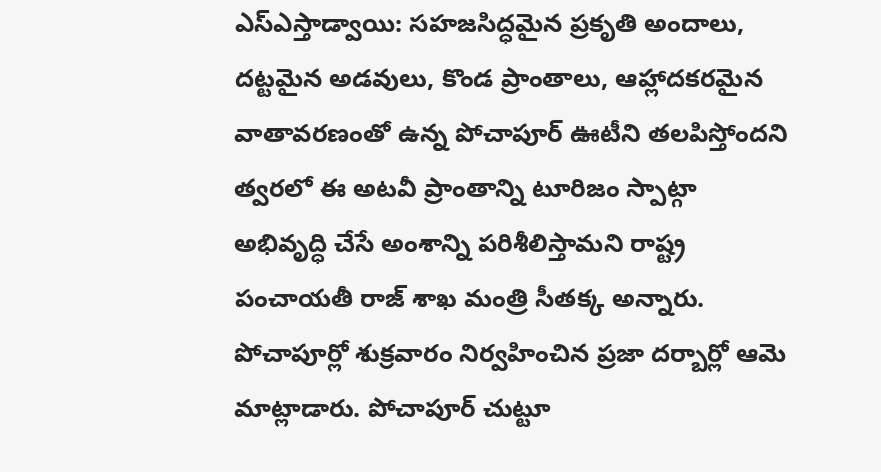ఎస్ఎస్తాడ్వాయి: సహజసిద్ధమైన ప్రకృతి అందాలు, దట్టమైన అడవులు, కొండ ప్రాంతాలు, ఆహ్లాదకరమైన వాతావరణంతో ఉన్న పోచాపూర్ ఊటీని తలపిస్తోందని త్వరలో ఈ అటవీ ప్రాంతాన్ని టూరిజం స్పాట్గా అభివృద్ధి చేసే అంశాన్ని పరిశీలిస్తామని రాష్ట్ర పంచాయతీ రాజ్ శాఖ మంత్రి సీతక్క అన్నారు. పోచాపూర్లో శుక్రవారం నిర్వహించిన ప్రజా దర్బార్లో ఆమె మాట్లాడారు. పోచాపూర్ చుట్టూ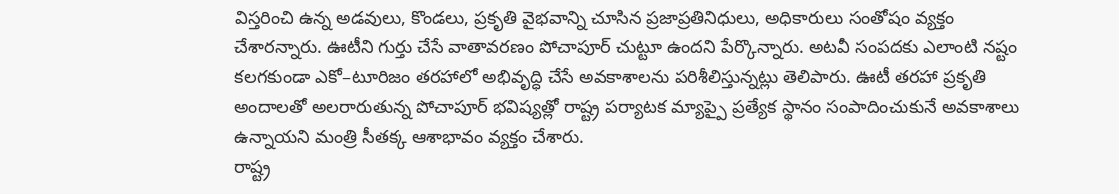విస్తరించి ఉన్న అడవులు, కొండలు, ప్రకృతి వైభవాన్ని చూసిన ప్రజాప్రతినిధులు, అధికారులు సంతోషం వ్యక్తం చేశారన్నారు. ఊటీని గుర్తు చేసే వాతావరణం పోచాపూర్ చుట్టూ ఉందని పేర్కొన్నారు. అటవీ సంపదకు ఎలాంటి నష్టం కలగకుండా ఎకో–టూరిజం తరహాలో అభివృద్ధి చేసే అవకాశాలను పరిశీలిస్తున్నట్లు తెలిపారు. ఊటీ తరహా ప్రకృతి అందాలతో అలరారుతున్న పోచాపూర్ భవిష్యత్లో రాష్ట్ర పర్యాటక మ్యాప్పై ప్రత్యేక స్థానం సంపాదించుకునే అవకాశాలు ఉన్నాయని మంత్రి సీతక్క ఆశాభావం వ్యక్తం చేశారు.
రాష్ట్ర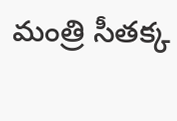మంత్రి సీతక్క